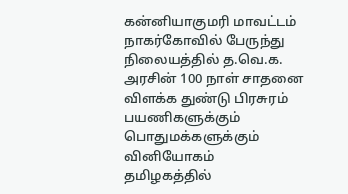கன்னியாகுமரி மாவட்டம் நாகர்கோவில் பேருந்து நிலையத்தில் த.வெ.க. அரசின் 100 நாள் சாதனை விளக்க துண்டு பிரசுரம் பயணிகளுக்கும் பொதுமக்களுக்கும் வினியோகம்
தமிழகத்தில்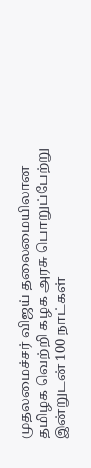முதலமைச்சர் விஜய் தலைமையிலான தமிழக வெற்றி கழக அரசு பொறுப்பேற்று இன்றுடன் 100 நாட்கள்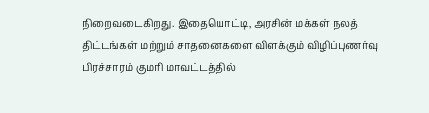நிறைவடைகிறது. இதையொட்டி, அரசின் மக்கள் நலத் திட்டங்கள் மற்றும் சாதனைகளை விளக்கும் விழிப்புணர்வு பிரச்சாரம் குமரி மாவட்டத்தில்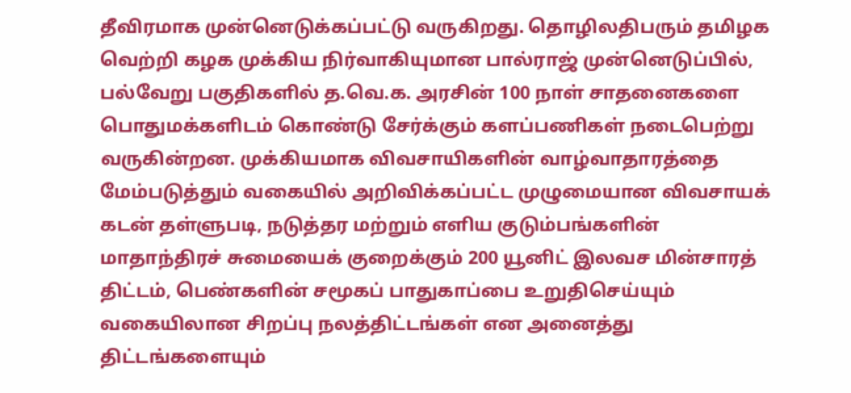தீவிரமாக முன்னெடுக்கப்பட்டு வருகிறது. தொழிலதிபரும் தமிழக வெற்றி கழக முக்கிய நிர்வாகியுமான பால்ராஜ் முன்னெடுப்பில், பல்வேறு பகுதிகளில் த.வெ.க. அரசின் 100 நாள் சாதனைகளை பொதுமக்களிடம் கொண்டு சேர்க்கும் களப்பணிகள் நடைபெற்று வருகின்றன. முக்கியமாக விவசாயிகளின் வாழ்வாதாரத்தை மேம்படுத்தும் வகையில் அறிவிக்கப்பட்ட முழுமையான விவசாயக் கடன் தள்ளுபடி, நடுத்தர மற்றும் எளிய குடும்பங்களின் மாதாந்திரச் சுமையைக் குறைக்கும் 200 யூனிட் இலவச மின்சாரத் திட்டம், பெண்களின் சமூகப் பாதுகாப்பை உறுதிசெய்யும் வகையிலான சிறப்பு நலத்திட்டங்கள் என அனைத்து திட்டங்களையும்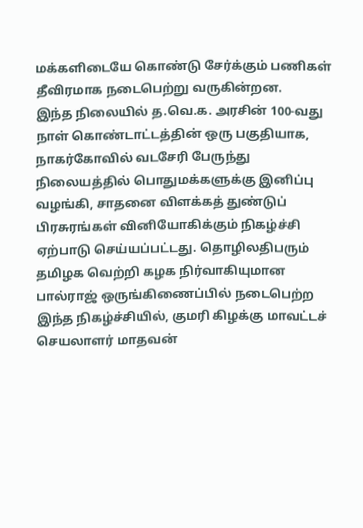மக்களிடையே கொண்டு சேர்க்கும் பணிகள் தீவிரமாக நடைபெற்று வருகின்றன.
இந்த நிலையில் த.வெ.க. அரசின் 100-வது நாள் கொண்டாட்டத்தின் ஒரு பகுதியாக, நாகர்கோவில் வடசேரி பேருந்து நிலையத்தில் பொதுமக்களுக்கு இனிப்பு வழங்கி, சாதனை விளக்கத் துண்டுப் பிரசுரங்கள் வினியோகிக்கும் நிகழ்ச்சி ஏற்பாடு செய்யப்பட்டது. தொழிலதிபரும் தமிழக வெற்றி கழக நிர்வாகியுமான பால்ராஜ் ஒருங்கிணைப்பில் நடைபெற்ற இந்த நிகழ்ச்சியில், குமரி கிழக்கு மாவட்டச் செயலாளர் மாதவன்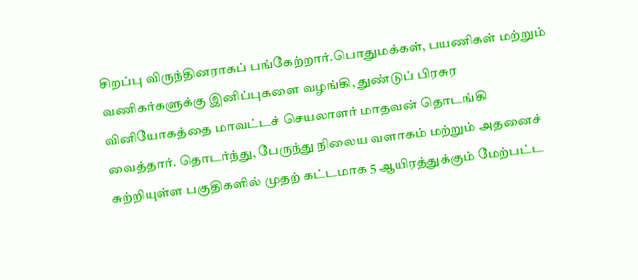சிறப்பு விருந்தினராகப் பங்கேற்றார்.பொதுமக்கள், பயணிகள் மற்றும் வணிகர்களுக்கு இனிப்புகளை வழங்கி, துண்டுப் பிரசுர வினியோகத்தை மாவட்டச் செயலாளர் மாதவன் தொடங்கி வைத்தார். தொடர்ந்து, பேருந்து நிலைய வளாகம் மற்றும் அதனைச் சுற்றியுள்ள பகுதிகளில் முதற் கட்டமாக 5 ஆயிரத்துக்கும் மேற்பட்ட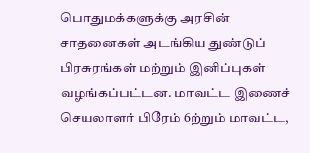பொதுமக்களுக்கு அரசின் சாதனைகள் அடங்கிய துண்டுப் பிரசுரங்கள் மற்றும் இனிப்புகள் வழங்கப்பட்டன. மாவட்ட இணைச் செயலாளர் பிரேம் 6ற்றும் மாவட்ட,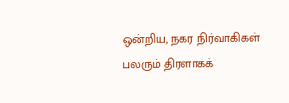ஒன்றிய, நகர நிர்வாகிகள் பலரும் திரளாகக்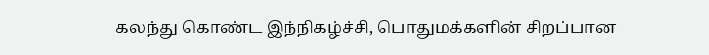கலந்து கொண்ட இந்நிகழ்ச்சி, பொதுமக்களின் சிறப்பான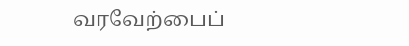வரவேற்பைப்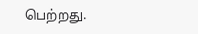பெற்றது.